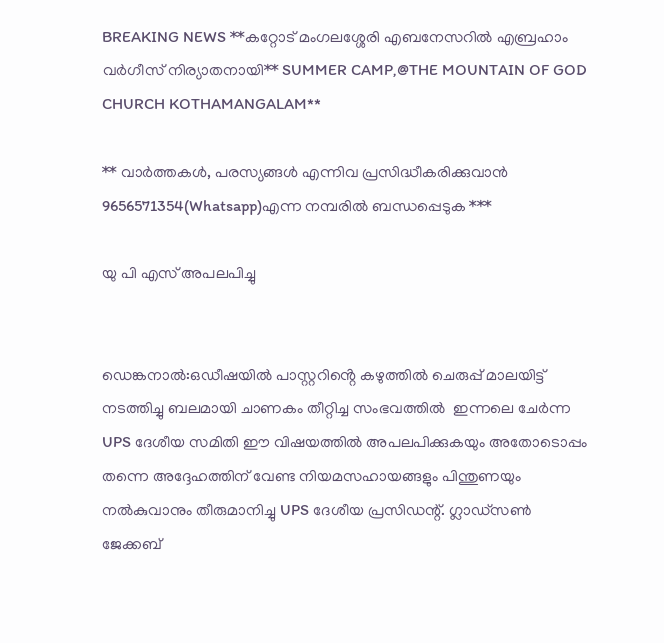BREAKING NEWS **കറ്റോട് മംഗലശ്ശേരി എബനേസറിൽ എബ്രഹാം വർഗീസ് നിര്യാതനായി** SUMMER CAMP,@THE MOUNTAIN OF GOD CHURCH KOTHAMANGALAM**

** വാർത്തകൾ, പരസ്യങ്ങൾ എന്നിവ പ്രസിദ്ധീകരിക്കുവാൻ 9656571354(Whatsapp)എന്ന നമ്പരിൽ ബന്ധപ്പെടുക ***

യു പി എസ് അപലപിച്ചു


ഡെങ്കനാൽ:ഒഡീഷയിൽ പാസ്റ്ററിൻ്റെ കഴുത്തിൽ ചെരുപ്പ് മാലയിട്ട് നടത്തിച്ചു ബലമായി ചാണകം തീറ്റിച്ച സംഭവത്തിൽ  ഇന്നലെ ചേർന്ന UPS ദേശീയ സമിതി ഈ വിഷയത്തിൽ അപലപിക്കുകയും അതോടൊപ്പം തന്നെ അദ്ദേഹത്തിന് വേണ്ട നിയമസഹായങ്ങളും പിന്തുണയും നൽകുവാനും തീരുമാനിച്ചു UPS ദേശീയ പ്രസിഡന്റ്. ഗ്ലാഡ്സൺ ജേക്കബ്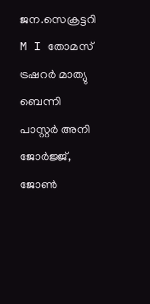ജന.സെക്രട്ടറി M I തോമസ് ട്രഷറർ മാത്യു ബെന്നി പാസ്റ്റർ അനി ജോർജ്ജ്, ജോൺ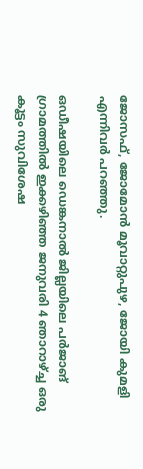ജോസഫ്, ജോമോൻ മൂവാറ്റുപുഴ, ജോയി കുമളി എന്നിവർ പറഞ്ഞു.

ഒഡീഷയിലെ ഡെങ്കനാൽ ജില്ലയിലെ പർജാങ് ഗ്രാമത്തിൽ ഇക്കഴിഞ്ഞ ജനുവരി 4 ഞാറാഴ്ച്ച ഒരു കൂട്ടം സുവിശേഷ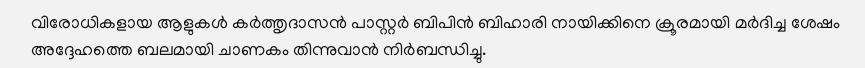വിരോധികളായ ആളുകൾ കർത്തൃദാസൻ പാസ്റ്റർ ബിപിൻ ബിഹാരി നായിക്കിനെ ക്രൂരമായി മർദിച്ച ശേഷം അദ്ദേഹത്തെ ബലമായി ചാണകം തിന്നുവാൻ നിർബന്ധിച്ചു.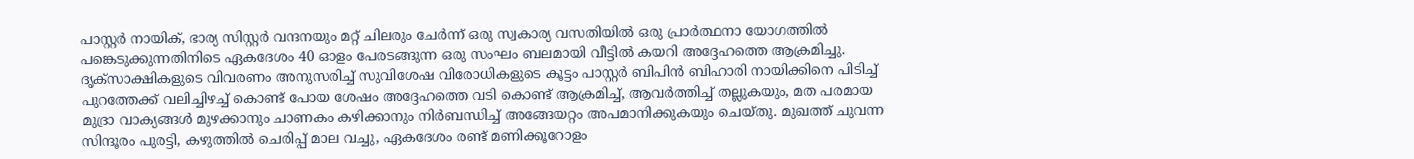പാസ്റ്റർ നായിക്, ഭാര്യ സിസ്റ്റർ വന്ദനയും മറ്റ് ചിലരും ചേർന്ന് ഒരു സ്വകാര്യ വസതിയിൽ ഒരു പ്രാർത്ഥനാ യോഗത്തിൽ പങ്കെടുക്കുന്നതിനിടെ ഏകദേശം 40 ഓളം പേരടങ്ങുന്ന ഒരു സംഘം ബലമായി വീട്ടിൽ കയറി അദ്ദേഹത്തെ ആക്രമിച്ചു. ദൃക്‌സാക്ഷികളുടെ വിവരണം അനുസരിച്ച് സുവിശേഷ വിരോധികളുടെ കൂട്ടം പാസ്റ്റർ ബിപിൻ ബിഹാരി നായിക്കിനെ പിടിച്ച് പുറത്തേക്ക് വലിച്ചിഴച്ച് കൊണ്ട് പോയ ശേഷം അദ്ദേഹത്തെ വടി കൊണ്ട് ആക്രമിച്ച്, ആവർത്തിച്ച് തല്ലുകയും, മത പരമായ മുദ്രാ വാക്യങ്ങൾ മുഴക്കാനും ചാണകം കഴിക്കാനും നിർബന്ധിച്ച് അങ്ങേയറ്റം അപമാനിക്കുകയും ചെയ്തു. മുഖത്ത് ചുവന്ന സിന്ദൂരം പുരട്ടി, കഴുത്തിൽ ചെരിപ്പ് മാല വച്ചു, ഏകദേശം രണ്ട് മണിക്കൂറോളം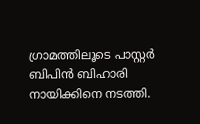ഗ്രാമത്തിലൂടെ പാസ്റ്റർ ബിപിൻ ബിഹാരി നായിക്കിനെ നടത്തി.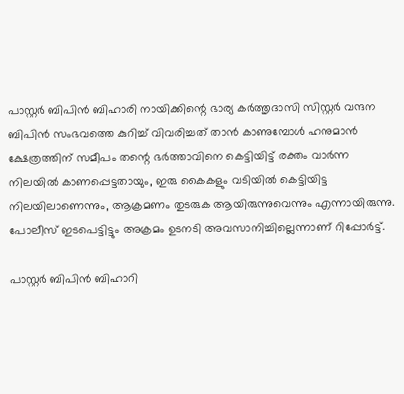പാസ്റ്റർ ബിപിൻ ബിഹാരി നായിക്കിന്റെ ഭാര്യ കർത്തൃദാസി സിസ്റ്റർ വന്ദന ബിപിൻ സംഭവത്തെ കുറിച്ച് വിവരിച്ചത് താൻ കാണുമ്പോൾ ഹനുമാൻ ക്ഷേത്രത്തിന് സമീപം തന്റെ ഭർത്താവിനെ കെട്ടിയിട്ട് രക്തം വാർന്ന നിലയിൽ കാണപ്പെട്ടതായും, ഇരു കൈകളും വടിയിൽ കെട്ടിയിട്ട നിലയിലാണെന്നും, ആക്രമണം തുടരുക ആയിരുന്നുവെന്നും എന്നായിരുന്നു. പോലീസ് ഇടപെട്ടിട്ടും അക്രമം ഉടനടി അവസാനിച്ചില്ലെന്നാണ് റിപ്പോർട്ട്.

പാസ്റ്റർ ബിപിൻ ബിഹാറി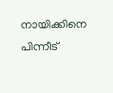നായിക്കിനെ പിന്നീട്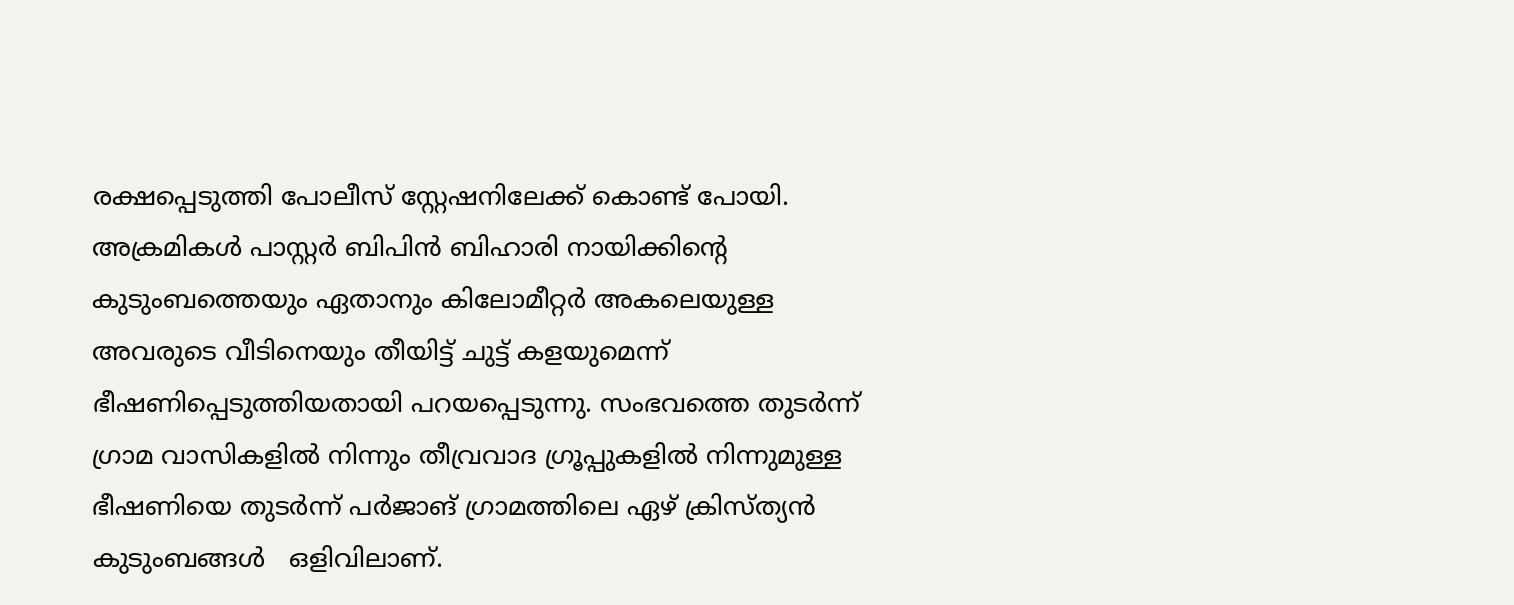രക്ഷപ്പെടുത്തി പോലീസ് സ്റ്റേഷനിലേക്ക് കൊണ്ട് പോയി. അക്രമികൾ പാസ്റ്റർ ബിപിൻ ബിഹാരി നായിക്കിന്റെ കുടുംബത്തെയും ഏതാനും കിലോമീറ്റർ അകലെയുള്ള അവരുടെ വീടിനെയും തീയിട്ട് ചുട്ട് കളയുമെന്ന് ഭീഷണിപ്പെടുത്തിയതായി പറയപ്പെടുന്നു. സംഭവത്തെ തുടർന്ന് ഗ്രാമ വാസികളിൽ നിന്നും തീവ്രവാദ ഗ്രൂപ്പുകളിൽ നിന്നുമുള്ള ഭീഷണിയെ തുടർന്ന് പർജാങ് ഗ്രാമത്തിലെ ഏഴ് ക്രിസ്ത്യൻ കുടുംബങ്ങൾ   ഒളിവിലാണ്.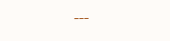---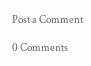Post a Comment

0 Comments